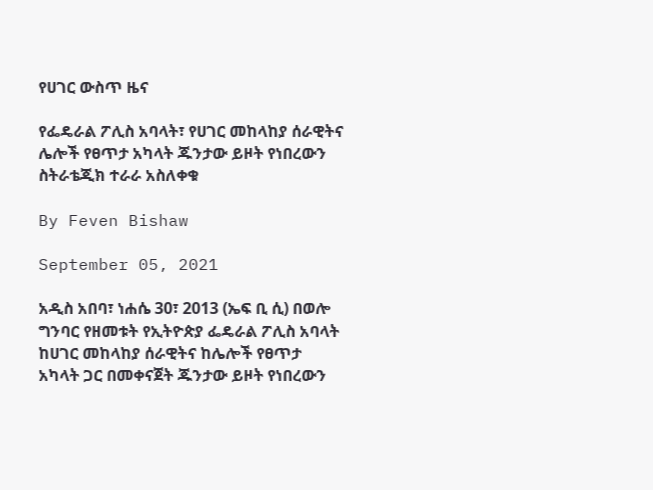የሀገር ውስጥ ዜና

የፌዴራል ፖሊስ አባላት፣ የሀገር መከላከያ ሰራዊትና ሌሎች የፀጥታ አካላት ጁንታው ይዞት የነበረውን ስትራቴጂክ ተራራ አስለቀቁ

By Feven Bishaw

September 05, 2021

አዲስ አበባ፣ ነሐሴ 30፣ 2013 (ኤፍ ቢ ሲ) በወሎ ግንባር የዘመቱት የኢትዮጵያ ፌዴራል ፖሊስ አባላት ከሀገር መከላከያ ሰራዊትና ከሌሎች የፀጥታ አካላት ጋር በመቀናጀት ጁንታው ይዞት የነበረውን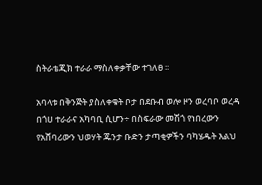ስትራቴጂክ ተራራ ማስለቀቃቸው ተገለፀ ፡፡

አባላቱ በቅንጅት ያስለቀቁት ቦታ በደቡብ ወሎ ዞን ወረባቦ ወረዳ በጎሀ ተራራና አካባቢ ሲሆን÷ በስፍራው መሽጎ የነበረውን የአሸባሪውን ህወሃት ጁንታ ቡድን ታጣቂዎችን ባካሄዱት እልህ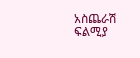አስጨራሽ ፍልሚያ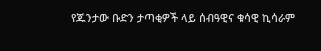የጁንታው ቡድን ታጣቂዎች ላይ ሰብዓዊና ቁሳዊ ኪሳራም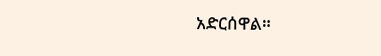አድርሰዋል።